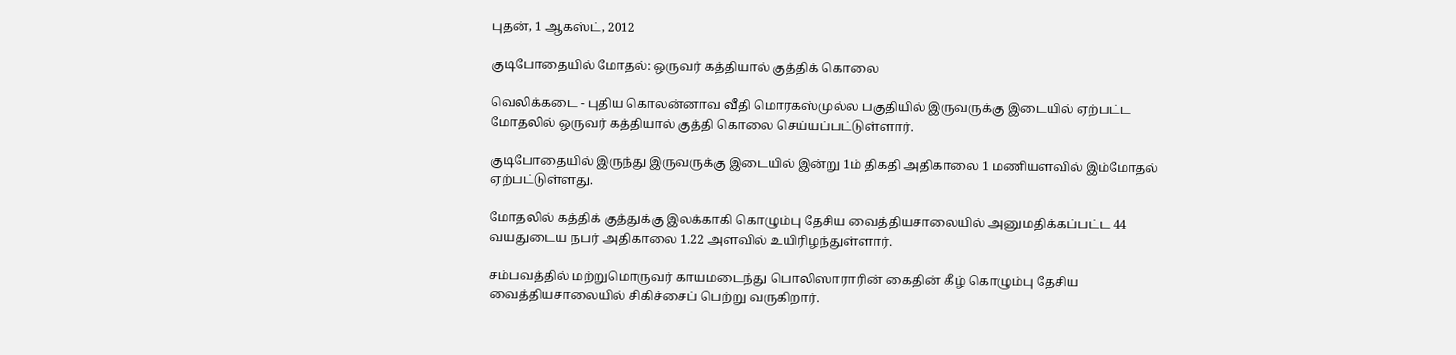புதன், 1 ஆகஸ்ட், 2012

குடிபோதையில் மோதல்: ஒருவர் கத்தியால் குத்திக் கொலை

வெலிக்கடை - புதிய கொலன்னாவ வீதி மொரகஸ்முல்ல பகுதியில் இருவருக்கு இடையில் ஏற்பட்ட மோதலில் ஒருவர் கத்தியால் குத்தி கொலை செய்யப்பட்டுள்ளார்.

குடிபோதையில் இருந்து இருவருக்கு இடையில் இன்று 1ம் திகதி அதிகாலை 1 மணியளவில் இம்மோதல் ஏற்பட்டுள்ளது.

மோதலில் கத்திக் குத்துக்கு இலக்காகி கொழும்பு தேசிய வைத்தியசாலையில் அனுமதிக்கப்பட்ட 44 வயதுடைய நபர் அதிகாலை 1.22 அளவில் உயிரிழந்துள்ளார்.

சம்பவத்தில் மற்றுமொருவர் காயமடைந்து பொலிஸாராரின் கைதின் கீழ் கொழும்பு தேசிய வைத்தியசாலையில் சிகிச்சைப் பெற்று வருகிறார்.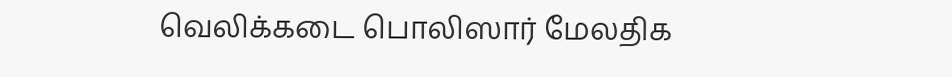வெலிக்கடை பொலிஸார் மேலதிக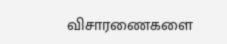விசாரணைகளை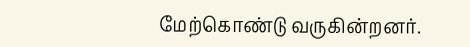மேற்கொண்டு வருகின்றனர்.